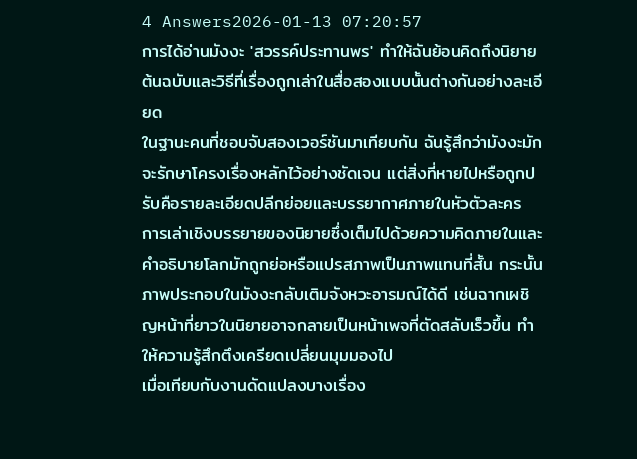4 Answers2026-01-13 07:20:57
การได้อ่านมังงะ 'สวรรค์ประทานพร' ทำให้ฉันย้อนคิดถึงนิยายต้นฉบับและวิธีที่เรื่องถูกเล่าในสื่อสองแบบนั้นต่างกันอย่างละเอียด
ในฐานะคนที่ชอบจับสองเวอร์ชันมาเทียบกัน ฉันรู้สึกว่ามังงะมักจะรักษาโครงเรื่องหลักไว้อย่างชัดเจน แต่สิ่งที่หายไปหรือถูกปรับคือรายละเอียดปลีกย่อยและบรรยากาศภายในหัวตัวละคร การเล่าเชิงบรรยายของนิยายซึ่งเต็มไปด้วยความคิดภายในและคำอธิบายโลกมักถูกย่อหรือแปรสภาพเป็นภาพแทนที่สั้น กระนั้นภาพประกอบในมังงะกลับเติมจังหวะอารมณ์ได้ดี เช่นฉากเผชิญหน้าที่ยาวในนิยายอาจกลายเป็นหน้าเพจที่ตัดสลับเร็วขึ้น ทำให้ความรู้สึกตึงเครียดเปลี่ยนมุมมองไป
เมื่อเทียบกับงานดัดแปลงบางเรื่อง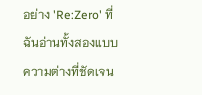อย่าง 'Re:Zero' ที่ฉันอ่านทั้งสองแบบ ความต่างที่ชัดเจน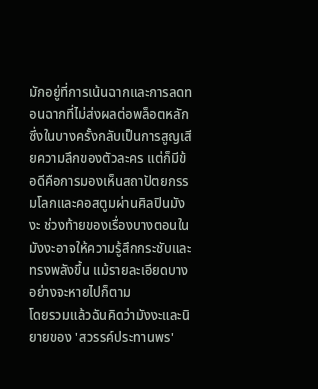มักอยู่ที่การเน้นฉากและการลดทอนฉากที่ไม่ส่งผลต่อพล็อตหลัก ซึ่งในบางครั้งกลับเป็นการสูญเสียความลึกของตัวละคร แต่ก็มีข้อดีคือการมองเห็นสถาปัตยกรรมโลกและคอสตูมผ่านศิลปินมังงะ ช่วงท้ายของเรื่องบางตอนในมังงะอาจให้ความรู้สึกกระชับและทรงพลังขึ้น แม้รายละเอียดบางอย่างจะหายไปก็ตาม
โดยรวมแล้วฉันคิดว่ามังงะและนิยายของ 'สวรรค์ประทานพร'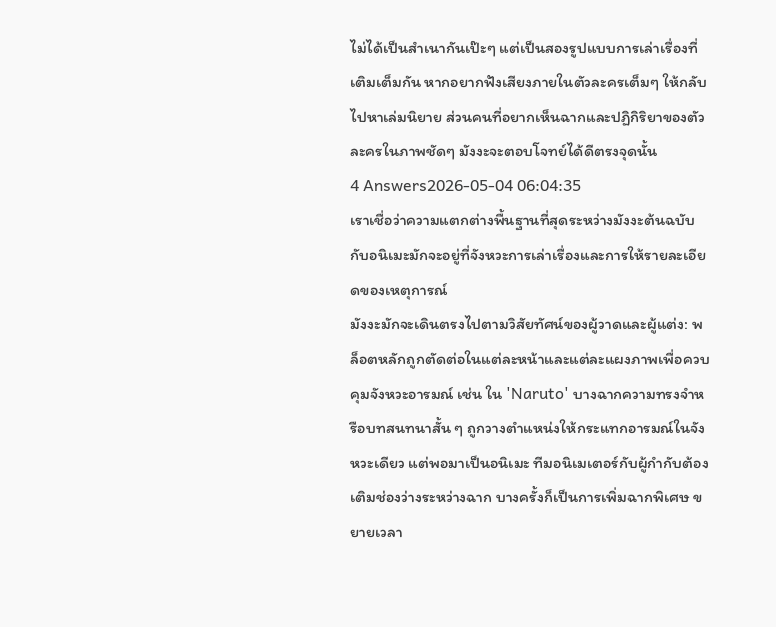ไม่ได้เป็นสำเนากันเป๊ะๆ แต่เป็นสองรูปแบบการเล่าเรื่องที่เติมเต็มกัน หากอยากฟังเสียงภายในตัวละครเต็มๆ ให้กลับไปหาเล่มนิยาย ส่วนคนที่อยากเห็นฉากและปฏิกิริยาของตัวละครในภาพชัดๆ มังงะจะตอบโจทย์ได้ดีตรงจุดนั้น
4 Answers2026-05-04 06:04:35
เราเชื่อว่าความแตกต่างพื้นฐานที่สุดระหว่างมังงะต้นฉบับกับอนิเมะมักจะอยู่ที่จังหวะการเล่าเรื่องและการให้รายละเอียดของเหตุการณ์
มังงะมักจะเดินตรงไปตามวิสัยทัศน์ของผู้วาดและผู้แต่ง: พล็อตหลักถูกตัดต่อในแต่ละหน้าและแต่ละแผงภาพเพื่อควบคุมจังหวะอารมณ์ เช่น ใน 'Naruto' บางฉากความทรงจำหรือบทสนทนาสั้น ๆ ถูกวางตำแหน่งให้กระแทกอารมณ์ในจังหวะเดียว แต่พอมาเป็นอนิเมะ ทีมอนิเมเตอร์กับผู้กำกับต้องเติมช่องว่างระหว่างฉาก บางครั้งก็เป็นการเพิ่มฉากพิเศษ ขยายเวลา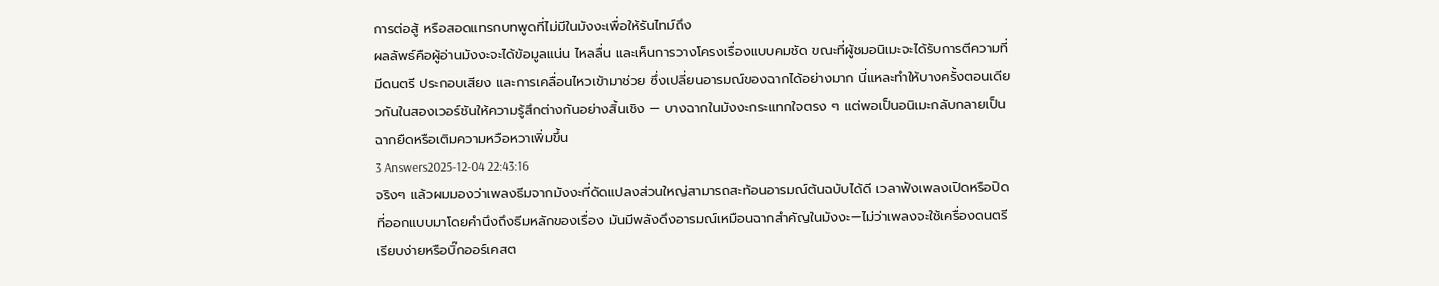การต่อสู้ หรือสอดแทรกบทพูดที่ไม่มีในมังงะเพื่อให้รันไทม์ถึง
ผลลัพธ์คือผู้อ่านมังงะจะได้ข้อมูลแน่น ไหลลื่น และเห็นการวางโครงเรื่องแบบคมชัด ขณะที่ผู้ชมอนิเมะจะได้รับการตีความที่มีดนตรี ประกอบเสียง และการเคลื่อนไหวเข้ามาช่วย ซึ่งเปลี่ยนอารมณ์ของฉากได้อย่างมาก นี่แหละทำให้บางครั้งตอนเดียวกันในสองเวอร์ชันให้ความรู้สึกต่างกันอย่างสิ้นเชิง — บางฉากในมังงะกระแทกใจตรง ๆ แต่พอเป็นอนิเมะกลับกลายเป็นฉากยืดหรือเติมความหวือหวาเพิ่มขึ้น
3 Answers2025-12-04 22:43:16
จริงๆ แล้วผมมองว่าเพลงธีมจากมังงะที่ดัดแปลงส่วนใหญ่สามารถสะท้อนอารมณ์ต้นฉบับได้ดี เวลาฟังเพลงเปิดหรือปิดที่ออกแบบมาโดยคำนึงถึงธีมหลักของเรื่อง มันมีพลังดึงอารมณ์เหมือนฉากสำคัญในมังงะ—ไม่ว่าเพลงจะใช้เครื่องดนตรีเรียบง่ายหรือบิ๊กออร์เคสต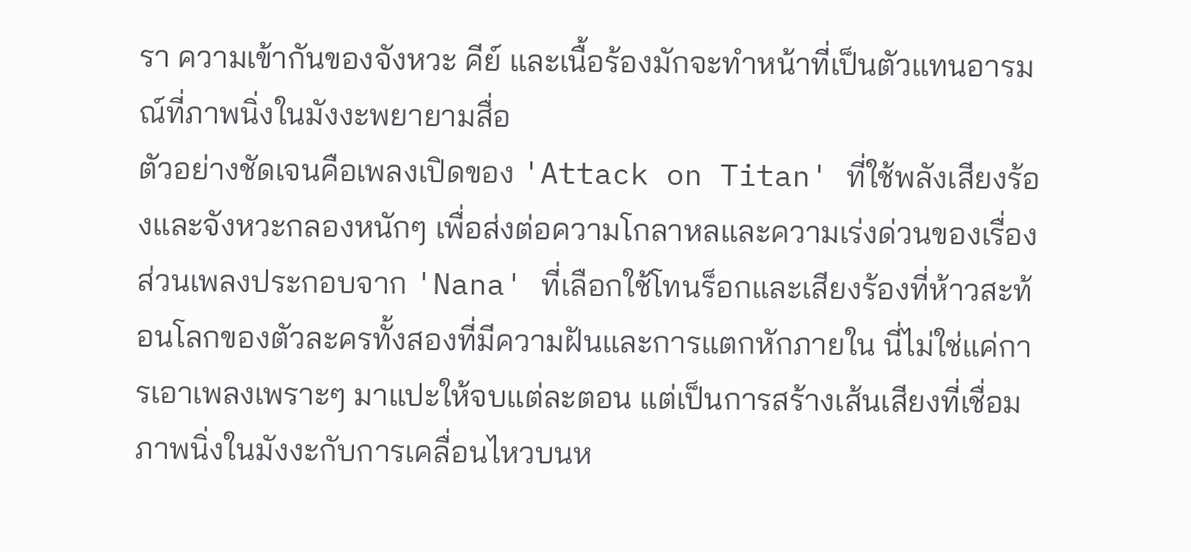รา ความเข้ากันของจังหวะ คีย์ และเนื้อร้องมักจะทำหน้าที่เป็นตัวแทนอารมณ์ที่ภาพนิ่งในมังงะพยายามสื่อ
ตัวอย่างชัดเจนคือเพลงเปิดของ 'Attack on Titan' ที่ใช้พลังเสียงร้องและจังหวะกลองหนักๆ เพื่อส่งต่อความโกลาหลและความเร่งด่วนของเรื่อง ส่วนเพลงประกอบจาก 'Nana' ที่เลือกใช้โทนร็อกและเสียงร้องที่ห้าวสะท้อนโลกของตัวละครทั้งสองที่มีความฝันและการแตกหักภายใน นี่ไม่ใช่แค่การเอาเพลงเพราะๆ มาแปะให้จบแต่ละตอน แต่เป็นการสร้างเส้นเสียงที่เชื่อมภาพนิ่งในมังงะกับการเคลื่อนไหวบนห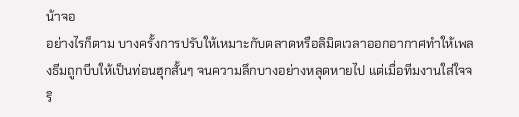น้าจอ
อย่างไรก็ตาม บางครั้งการปรับให้เหมาะกับตลาดหรือลิมิตเวลาออกอากาศทำให้เพลงธีมถูกบีบให้เป็นท่อนฮุกสั้นๆ จนความลึกบางอย่างหลุดหายไป แต่เมื่อทีมงานใส่ใจจริ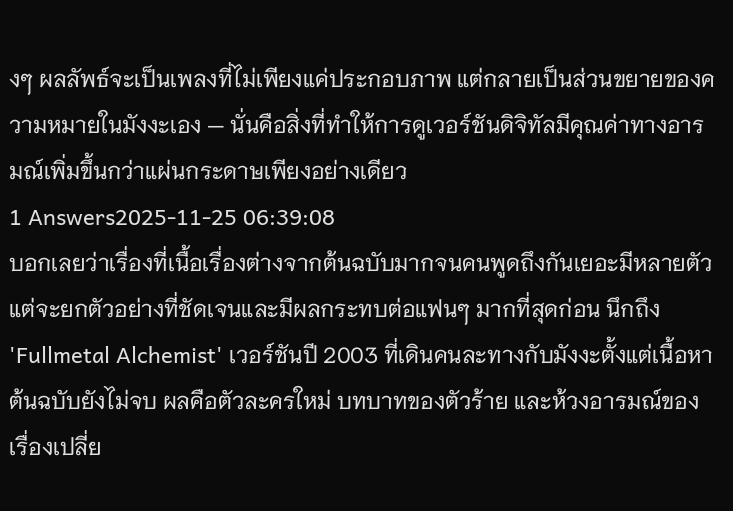งๆ ผลลัพธ์จะเป็นเพลงที่ไม่เพียงแค่ประกอบภาพ แต่กลายเป็นส่วนขยายของความหมายในมังงะเอง — นั่นคือสิ่งที่ทำให้การดูเวอร์ชันดิจิทัลมีคุณค่าทางอารมณ์เพิ่มขึ้นกว่าแผ่นกระดาษเพียงอย่างเดียว
1 Answers2025-11-25 06:39:08
บอกเลยว่าเรื่องที่เนื้อเรื่องต่างจากต้นฉบับมากจนคนพูดถึงกันเยอะมีหลายตัว แต่จะยกตัวอย่างที่ชัดเจนและมีผลกระทบต่อแฟนๆ มากที่สุดก่อน นึกถึง 'Fullmetal Alchemist' เวอร์ชันปี 2003 ที่เดินคนละทางกับมังงะตั้งแต่เนื้อหาต้นฉบับยังไม่จบ ผลคือตัวละครใหม่ บทบาทของตัวร้าย และห้วงอารมณ์ของเรื่องเปลี่ย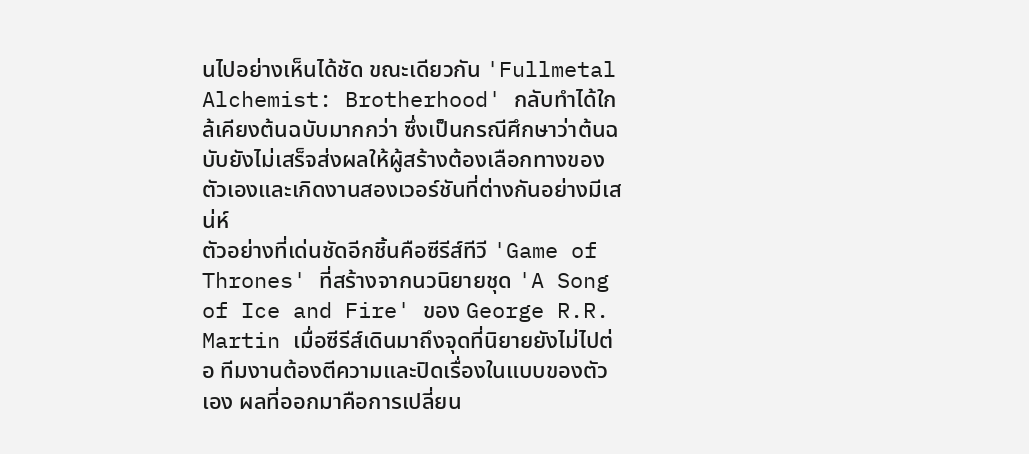นไปอย่างเห็นได้ชัด ขณะเดียวกัน 'Fullmetal Alchemist: Brotherhood' กลับทำได้ใกล้เคียงต้นฉบับมากกว่า ซึ่งเป็นกรณีศึกษาว่าต้นฉบับยังไม่เสร็จส่งผลให้ผู้สร้างต้องเลือกทางของตัวเองและเกิดงานสองเวอร์ชันที่ต่างกันอย่างมีเสน่ห์
ตัวอย่างที่เด่นชัดอีกชิ้นคือซีรีส์ทีวี 'Game of Thrones' ที่สร้างจากนวนิยายชุด 'A Song of Ice and Fire' ของ George R.R. Martin เมื่อซีรีส์เดินมาถึงจุดที่นิยายยังไม่ไปต่อ ทีมงานต้องตีความและปิดเรื่องในแบบของตัวเอง ผลที่ออกมาคือการเปลี่ยน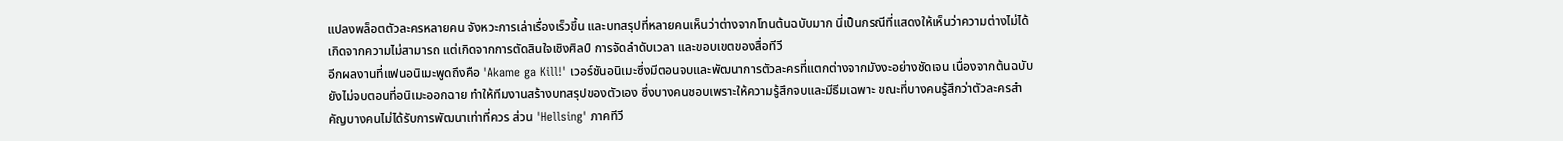แปลงพล็อตตัวละครหลายคน จังหวะการเล่าเรื่องเร็วขึ้น และบทสรุปที่หลายคนเห็นว่าต่างจากโทนต้นฉบับมาก นี่เป็นกรณีที่แสดงให้เห็นว่าความต่างไม่ได้เกิดจากความไม่สามารถ แต่เกิดจากการตัดสินใจเชิงศิลป์ การจัดลำดับเวลา และขอบเขตของสื่อทีวี
อีกผลงานที่แฟนอนิเมะพูดถึงคือ 'Akame ga Kill!' เวอร์ชันอนิเมะซึ่งมีตอนจบและพัฒนาการตัวละครที่แตกต่างจากมังงะอย่างชัดเจน เนื่องจากต้นฉบับยังไม่จบตอนที่อนิเมะออกฉาย ทำให้ทีมงานสร้างบทสรุปของตัวเอง ซึ่งบางคนชอบเพราะให้ความรู้สึกจบและมีธีมเฉพาะ ขณะที่บางคนรู้สึกว่าตัวละครสำคัญบางคนไม่ได้รับการพัฒนาเท่าที่ควร ส่วน 'Hellsing' ภาคทีวี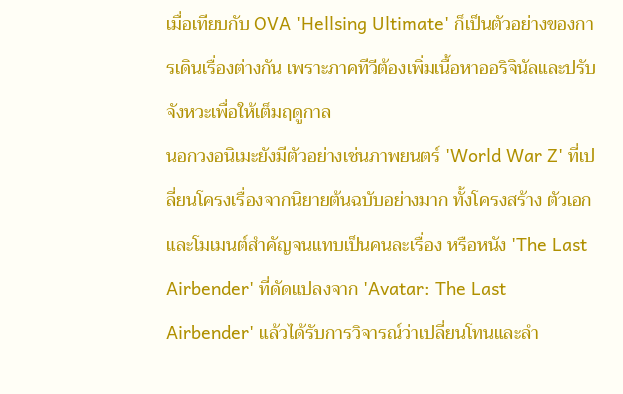เมื่อเทียบกับ OVA 'Hellsing Ultimate' ก็เป็นตัวอย่างของการเดินเรื่องต่างกัน เพราะภาคทีวีต้องเพิ่มเนื้อหาออริจินัลและปรับจังหวะเพื่อให้เต็มฤดูกาล
นอกวงอนิเมะยังมีตัวอย่างเช่นภาพยนตร์ 'World War Z' ที่เปลี่ยนโครงเรื่องจากนิยายต้นฉบับอย่างมาก ทั้งโครงสร้าง ตัวเอก และโมเมนต์สำคัญจนแทบเป็นคนละเรื่อง หรือหนัง 'The Last Airbender' ที่ดัดแปลงจาก 'Avatar: The Last Airbender' แล้วได้รับการวิจารณ์ว่าเปลี่ยนโทนและลำ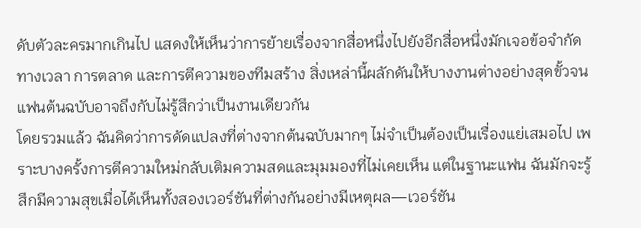ดับตัวละครมากเกินไป แสดงให้เห็นว่าการย้ายเรื่องจากสื่อหนึ่งไปยังอีกสื่อหนึ่งมักเจอข้อจำกัดทางเวลา การตลาด และการตีความของทีมสร้าง สิ่งเหล่านี้ผลักดันให้บางงานต่างอย่างสุดขั้วจนแฟนต้นฉบับอาจถึงกับไม่รู้สึกว่าเป็นงานเดียวกัน
โดยรวมแล้ว ฉันคิดว่าการดัดแปลงที่ต่างจากต้นฉบับมากๆ ไม่จำเป็นต้องเป็นเรื่องแย่เสมอไป เพราะบางครั้งการตีความใหม่กลับเติมความสดและมุมมองที่ไม่เคยเห็น แต่ในฐานะแฟน ฉันมักจะรู้สึกมีความสุขเมื่อได้เห็นทั้งสองเวอร์ชันที่ต่างกันอย่างมีเหตุผล—เวอร์ชัน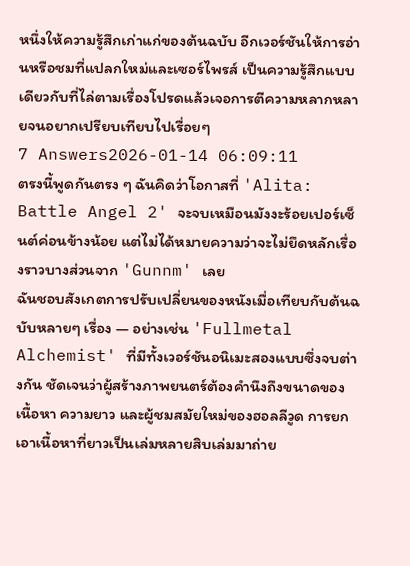หนึ่งให้ความรู้สึกเก่าแก่ของต้นฉบับ อีกเวอร์ชันให้การอ่านหรือชมที่แปลกใหม่และเซอร์ไพรส์ เป็นความรู้สึกแบบเดียวกับที่ไล่ตามเรื่องโปรดแล้วเจอการตีความหลากหลายจนอยากเปรียบเทียบไปเรื่อยๆ
7 Answers2026-01-14 06:09:11
ตรงนี้พูดกันตรง ๆ ฉันคิดว่าโอกาสที่ 'Alita: Battle Angel 2' จะจบเหมือนมังงะร้อยเปอร์เซ็นต์ค่อนข้างน้อย แต่ไม่ได้หมายความว่าจะไม่ยึดหลักเรื่องราวบางส่วนจาก 'Gunnm' เลย
ฉันชอบสังเกตการปรับเปลี่ยนของหนังเมื่อเทียบกับต้นฉบับหลายๆ เรื่อง — อย่างเช่น 'Fullmetal Alchemist' ที่มีทั้งเวอร์ชันอนิเมะสองแบบซึ่งจบต่างกัน ชัดเจนว่าผู้สร้างภาพยนตร์ต้องคำนึงถึงขนาดของเนื้อหา ความยาว และผู้ชมสมัยใหม่ของฮอลลีวูด การยกเอาเนื้อหาที่ยาวเป็นเล่มหลายสิบเล่มมาถ่าย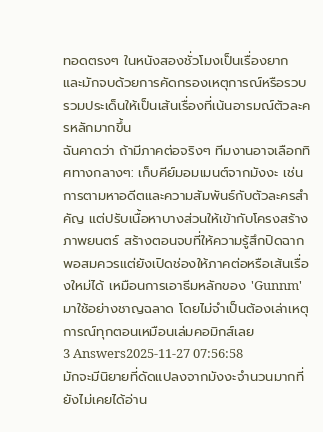ทอดตรงๆ ในหนังสองชั่วโมงเป็นเรื่องยาก และมักจบด้วยการคัดกรองเหตุการณ์หรือรวบรวมประเด็นให้เป็นเส้นเรื่องที่เน้นอารมณ์ตัวละครหลักมากขึ้น
ฉันคาดว่า ถ้ามีภาคต่อจริงๆ ทีมงานอาจเลือกทิศทางกลางๆ: เก็บคีย์มอมเมนต์จากมังงะ เช่นการตามหาอดีตและความสัมพันธ์กับตัวละครสำคัญ แต่ปรับเนื้อหาบางส่วนให้เข้ากับโครงสร้างภาพยนตร์ สร้างตอนจบที่ให้ความรู้สึกปิดฉากพอสมควรแต่ยังเปิดช่องให้ภาคต่อหรือเส้นเรื่องใหม่ได้ เหมือนการเอาธีมหลักของ 'Gunnm' มาใช้อย่างชาญฉลาด โดยไม่จำเป็นต้องเล่าเหตุการณ์ทุกตอนเหมือนเล่มคอมิกส์เลย
3 Answers2025-11-27 07:56:58
มักจะมีนิยายที่ดัดแปลงจากมังงะจำนวนมากที่ยังไม่เคยได้อ่าน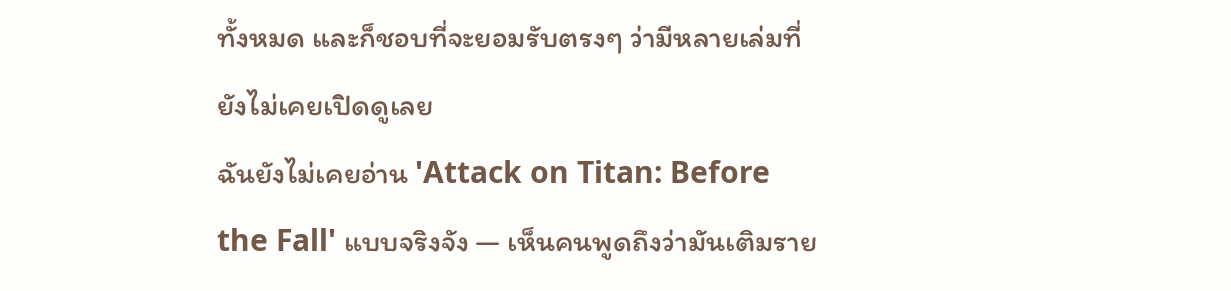ทั้งหมด และก็ชอบที่จะยอมรับตรงๆ ว่ามีหลายเล่มที่ยังไม่เคยเปิดดูเลย
ฉันยังไม่เคยอ่าน 'Attack on Titan: Before the Fall' แบบจริงจัง — เห็นคนพูดถึงว่ามันเติมราย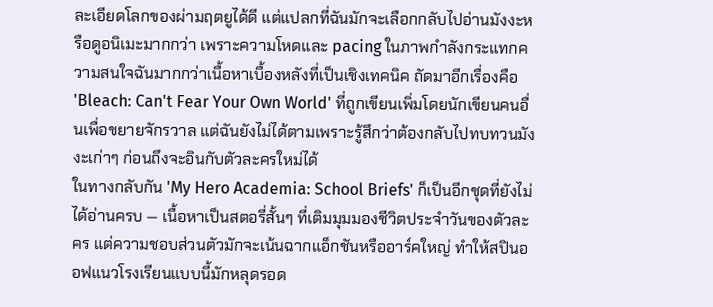ละเอียดโลกของผ่ามฤตยูได้ดี แต่แปลกที่ฉันมักจะเลือกกลับไปอ่านมังงะหรือดูอนิเมะมากกว่า เพราะความโหดและ pacing ในภาพกำลังกระแทกความสนใจฉันมากกว่าเนื้อหาเบื้องหลังที่เป็นเชิงเทคนิค ถัดมาอีกเรื่องคือ 'Bleach: Can't Fear Your Own World' ที่ถูกเขียนเพิ่มโดยนักเขียนคนอื่นเพื่อขยายจักรวาล แต่ฉันยังไม่ได้ตามเพราะรู้สึกว่าต้องกลับไปทบทวนมังงะเก่าๆ ก่อนถึงจะอินกับตัวละครใหม่ได้
ในทางกลับกัน 'My Hero Academia: School Briefs' ก็เป็นอีกชุดที่ยังไม่ได้อ่านครบ — เนื้อหาเป็นสตอรี่สั้นๆ ที่เติมมุมมองชีวิตประจำวันของตัวละคร แต่ความชอบส่วนตัวมักจะเน้นฉากแอ็กชันหรืออาร์คใหญ่ ทำให้สปินออฟแนวโรงเรียนแบบนี้มักหลุดรอด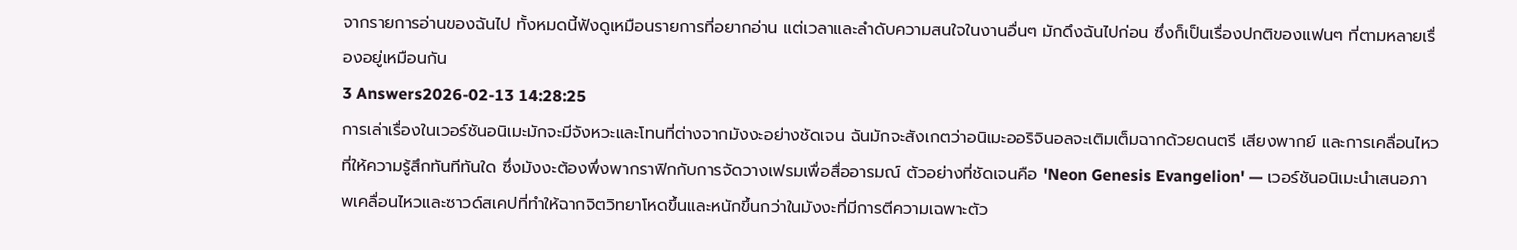จากรายการอ่านของฉันไป ทั้งหมดนี้ฟังดูเหมือนรายการที่อยากอ่าน แต่เวลาและลำดับความสนใจในงานอื่นๆ มักดึงฉันไปก่อน ซึ่งก็เป็นเรื่องปกติของแฟนๆ ที่ตามหลายเรื่องอยู่เหมือนกัน
3 Answers2026-02-13 14:28:25
การเล่าเรื่องในเวอร์ชันอนิเมะมักจะมีจังหวะและโทนที่ต่างจากมังงะอย่างชัดเจน ฉันมักจะสังเกตว่าอนิเมะออริจินอลจะเติมเต็มฉากด้วยดนตรี เสียงพากย์ และการเคลื่อนไหวที่ให้ความรู้สึกทันทีทันใด ซึ่งมังงะต้องพึ่งพากราฟิกกับการจัดวางเฟรมเพื่อสื่ออารมณ์ ตัวอย่างที่ชัดเจนคือ 'Neon Genesis Evangelion' — เวอร์ชันอนิเมะนำเสนอภาพเคลื่อนไหวและซาวด์สเคปที่ทำให้ฉากจิตวิทยาโหดขึ้นและหนักขึ้นกว่าในมังงะที่มีการตีความเฉพาะตัว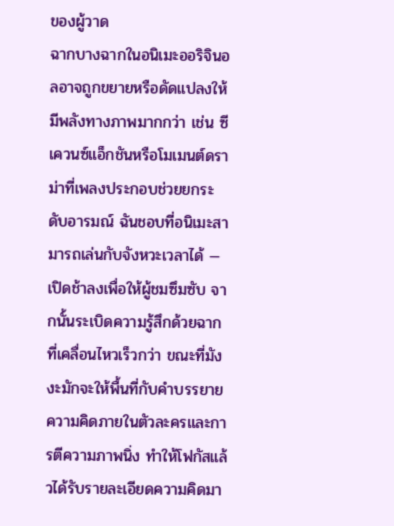ของผู้วาด
ฉากบางฉากในอนิเมะออริจินอลอาจถูกขยายหรือดัดแปลงให้มีพลังทางภาพมากกว่า เช่น ซีเควนซ์แอ็กชันหรือโมเมนต์ดราม่าที่เพลงประกอบช่วยยกระดับอารมณ์ ฉันชอบที่อนิเมะสามารถเล่นกับจังหวะเวลาได้ — เปิดช้าลงเพื่อให้ผู้ชมซึมซับ จากนั้นระเบิดความรู้สึกด้วยฉากที่เคลื่อนไหวเร็วกว่า ขณะที่มังงะมักจะให้พื้นที่กับคำบรรยายความคิดภายในตัวละครและการตีความภาพนิ่ง ทำให้โฟกัสแล้วได้รับรายละเอียดความคิดมา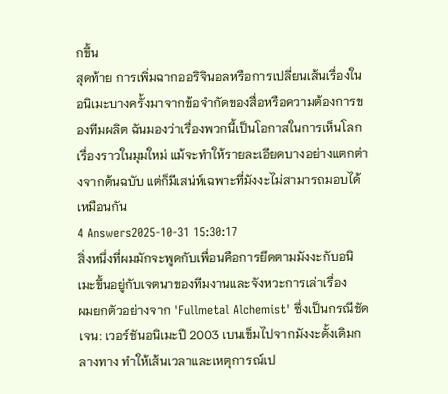กขึ้น
สุดท้าย การเพิ่มฉากออริจินอลหรือการเปลี่ยนเส้นเรื่องในอนิเมะบางครั้งมาจากข้อจำกัดของสื่อหรือความต้องการของทีมผลิต ฉันมองว่าเรื่องพวกนี้เป็นโอกาสในการเห็นโลกเรื่องราวในมุมใหม่ แม้จะทำให้รายละเอียดบางอย่างแตกต่างจากต้นฉบับ แต่ก็มีเสน่ห์เฉพาะที่มังงะไม่สามารถมอบได้เหมือนกัน
4 Answers2025-10-31 15:30:17
สิ่งหนึ่งที่ผมมักจะพูดกับเพื่อนคือการยึดตามมังงะกับอนิเมะขึ้นอยู่กับเจตนาของทีมงานและจังหวะการเล่าเรื่อง
ผมยกตัวอย่างจาก 'Fullmetal Alchemist' ซึ่งเป็นกรณีชัดเจน: เวอร์ชันอนิเมะปี 2003 เบนเข็มไปจากมังงะดั้งเดิมกลางทาง ทำให้เส้นเวลาและเหตุการณ์เป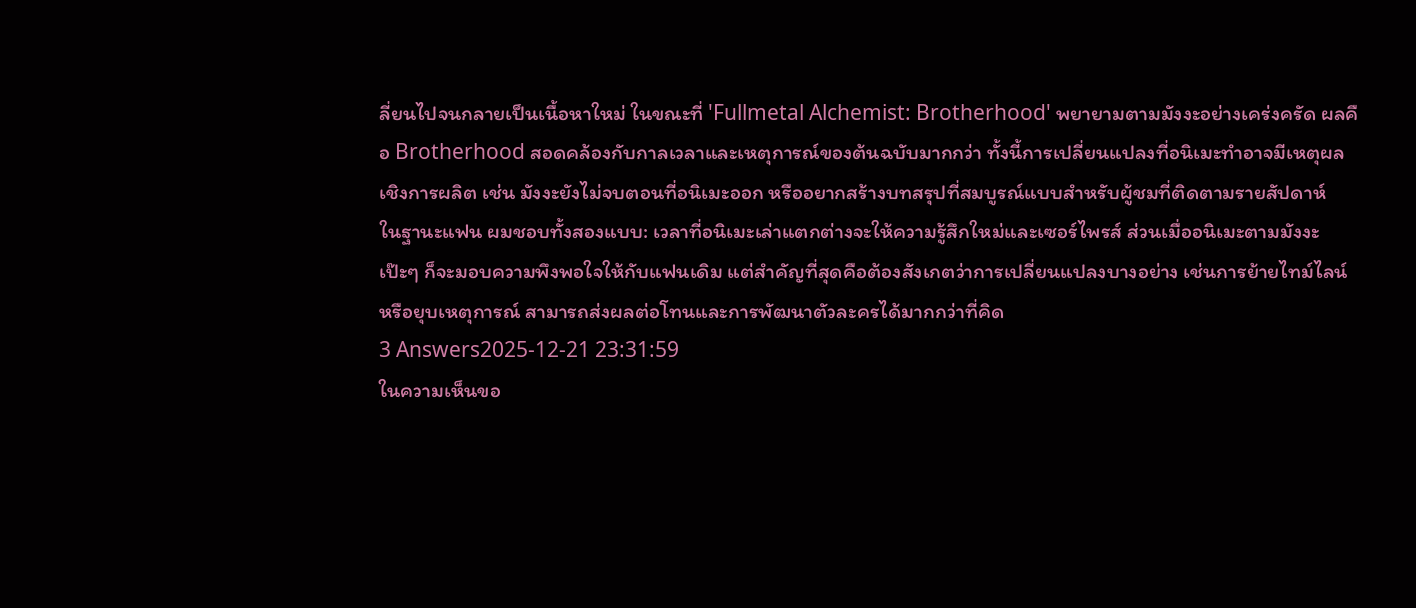ลี่ยนไปจนกลายเป็นเนื้อหาใหม่ ในขณะที่ 'Fullmetal Alchemist: Brotherhood' พยายามตามมังงะอย่างเคร่งครัด ผลคือ Brotherhood สอดคล้องกับกาลเวลาและเหตุการณ์ของต้นฉบับมากกว่า ทั้งนี้การเปลี่ยนแปลงที่อนิเมะทำอาจมีเหตุผลเชิงการผลิต เช่น มังงะยังไม่จบตอนที่อนิเมะออก หรืออยากสร้างบทสรุปที่สมบูรณ์แบบสำหรับผู้ชมที่ติดตามรายสัปดาห์
ในฐานะแฟน ผมชอบทั้งสองแบบ: เวลาที่อนิเมะเล่าแตกต่างจะให้ความรู้สึกใหม่และเซอร์ไพรส์ ส่วนเมื่ออนิเมะตามมังงะเป๊ะๆ ก็จะมอบความพึงพอใจให้กับแฟนเดิม แต่สำคัญที่สุดคือต้องสังเกตว่าการเปลี่ยนแปลงบางอย่าง เช่นการย้ายไทม์ไลน์หรือยุบเหตุการณ์ สามารถส่งผลต่อโทนและการพัฒนาตัวละครได้มากกว่าที่คิด
3 Answers2025-12-21 23:31:59
ในความเห็นขอ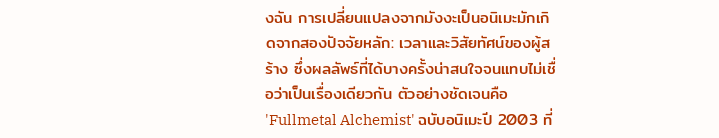งฉัน การเปลี่ยนแปลงจากมังงะเป็นอนิเมะมักเกิดจากสองปัจจัยหลัก: เวลาและวิสัยทัศน์ของผู้สร้าง ซึ่งผลลัพธ์ที่ได้บางครั้งน่าสนใจจนแทบไม่เชื่อว่าเป็นเรื่องเดียวกัน ตัวอย่างชัดเจนคือ 'Fullmetal Alchemist' ฉบับอนิเมะปี 2003 ที่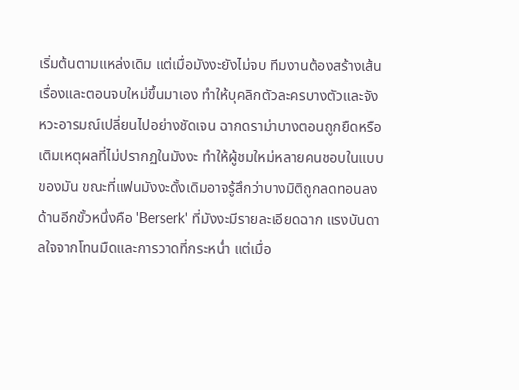เริ่มต้นตามแหล่งเดิม แต่เมื่อมังงะยังไม่จบ ทีมงานต้องสร้างเส้นเรื่องและตอนจบใหม่ขึ้นมาเอง ทำให้บุคลิกตัวละครบางตัวและจังหวะอารมณ์เปลี่ยนไปอย่างชัดเจน ฉากดราม่าบางตอนถูกยืดหรือเติมเหตุผลที่ไม่ปรากฏในมังงะ ทำให้ผู้ชมใหม่หลายคนชอบในแบบของมัน ขณะที่แฟนมังงะดั้งเดิมอาจรู้สึกว่าบางมิติถูกลดทอนลง
ด้านอีกขั้วหนึ่งคือ 'Berserk' ที่มังงะมีรายละเอียดฉาก แรงบันดาลใจจากโทนมืดและการวาดที่กระหน่ำ แต่เมื่อ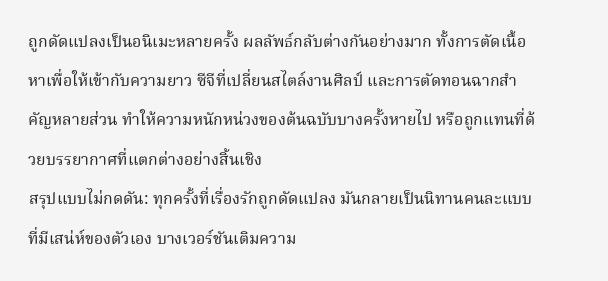ถูกดัดแปลงเป็นอนิเมะหลายครั้ง ผลลัพธ์กลับต่างกันอย่างมาก ทั้งการตัดเนื้อหาเพื่อให้เข้ากับความยาว ซีจีที่เปลี่ยนสไตล์งานศิลป์ และการตัดทอนฉากสำคัญหลายส่วน ทำให้ความหนักหน่วงของต้นฉบับบางครั้งหายไป หรือถูกแทนที่ด้วยบรรยากาศที่แตกต่างอย่างสิ้นเชิง
สรุปแบบไม่กดดัน: ทุกครั้งที่เรื่องรักถูกดัดแปลง มันกลายเป็นนิทานคนละแบบที่มีเสน่ห์ของตัวเอง บางเวอร์ชันเติมความ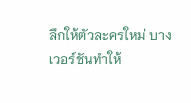ลึกให้ตัวละครใหม่ บางเวอร์ชันทำให้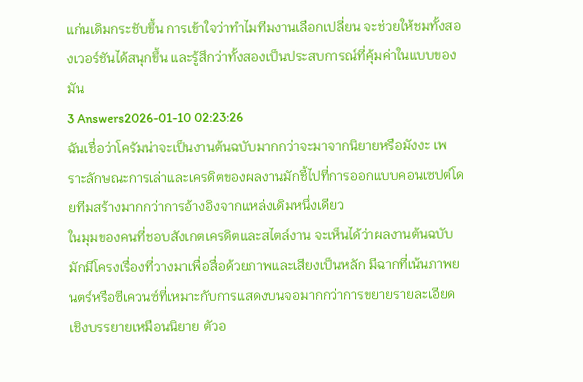แก่นเดิมกระชับขึ้น การเข้าใจว่าทำไมทีมงานเลือกเปลี่ยน จะช่วยให้ชมทั้งสองเวอร์ชันได้สนุกขึ้น และรู้สึกว่าทั้งสองเป็นประสบการณ์ที่คุ้มค่าในแบบของมัน
3 Answers2026-01-10 02:23:26
ฉันเชื่อว่าโครัมน่าจะเป็นงานต้นฉบับมากกว่าจะมาจากนิยายหรือมังงะ เพราะลักษณะการเล่าและเครดิตของผลงานมักชี้ไปที่การออกแบบคอนเซปต์โดยทีมสร้างมากกว่าการอ้างอิงจากแหล่งเดิมหนึ่งเดียว
ในมุมของคนที่ชอบสังเกตเครดิตและสไตล์งาน จะเห็นได้ว่าผลงานต้นฉบับมักมีโครงเรื่องที่วางมาเพื่อสื่อด้วยภาพและเสียงเป็นหลัก มีฉากที่เน้นภาพยนตร์หรือซีเควนซ์ที่เหมาะกับการแสดงบนจอมากกว่าการขยายรายละเอียดเชิงบรรยายเหมือนนิยาย ตัวอ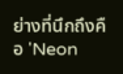ย่างที่นึกถึงคือ 'Neon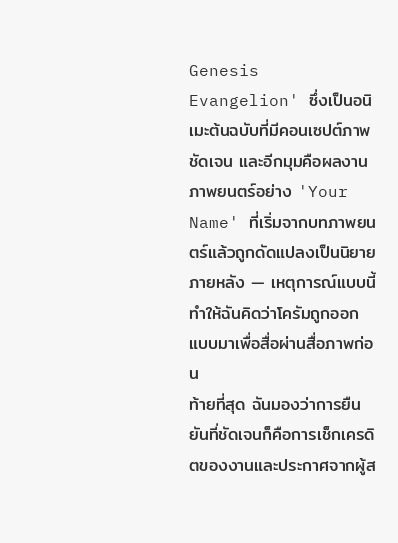Genesis Evangelion' ซึ่งเป็นอนิเมะต้นฉบับที่มีคอนเซปต์ภาพชัดเจน และอีกมุมคือผลงานภาพยนตร์อย่าง 'Your Name' ที่เริ่มจากบทภาพยนตร์แล้วถูกดัดแปลงเป็นนิยายภายหลัง — เหตุการณ์แบบนี้ทำให้ฉันคิดว่าโครัมถูกออกแบบมาเพื่อสื่อผ่านสื่อภาพก่อน
ท้ายที่สุด ฉันมองว่าการยืนยันที่ชัดเจนก็คือการเช็กเครดิตของงานและประกาศจากผู้ส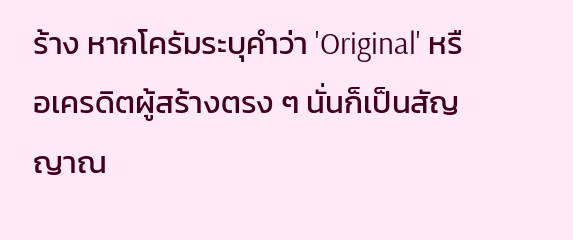ร้าง หากโครัมระบุคำว่า 'Original' หรือเครดิตผู้สร้างตรง ๆ นั่นก็เป็นสัญญาณ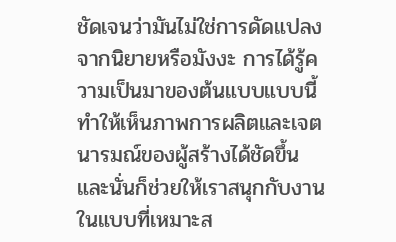ชัดเจนว่ามันไม่ใช่การดัดแปลงจากนิยายหรือมังงะ การได้รู้ความเป็นมาของต้นแบบแบบนี้ทำให้เห็นภาพการผลิตและเจตนารมณ์ของผู้สร้างได้ชัดขึ้น และนั่นก็ช่วยให้เราสนุกกับงานในแบบที่เหมาะส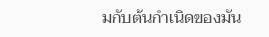มกับต้นกำเนิดของมัน